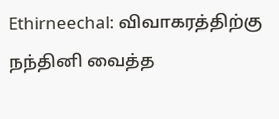Ethirneechal: விவாகரத்திற்கு நந்தினி வைத்த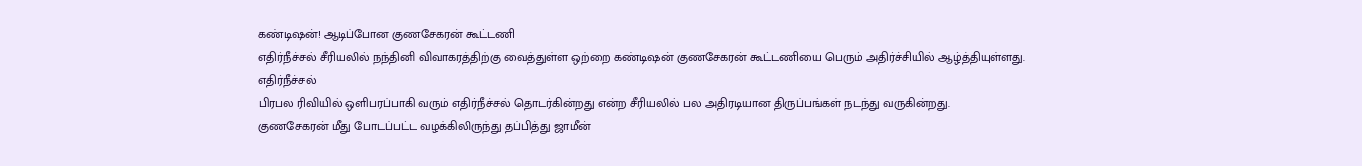கண்டிஷன்! ஆடிப்போன குணசேகரன் கூட்டணி
எதிர்நீச்சல் சீரியலில் நந்தினி விவாகரத்திற்கு வைத்துள்ள ஒற்றை கண்டிஷன் குணசேகரன் கூட்டணியை பெரும் அதிர்ச்சியில் ஆழ்த்தியுள்ளது.
எதிர்நீச்சல்
பிரபல ரிவியில் ஒளிபரப்பாகி வரும் எதிர்நீச்சல் தொடர்கின்றது என்ற சீரியலில் பல அதிரடியான திருப்பங்கள் நடந்து வருகின்றது.
குணசேகரன் மீது போடப்பட்ட வழக்கிலிருந்து தப்பித்து ஜாமீன்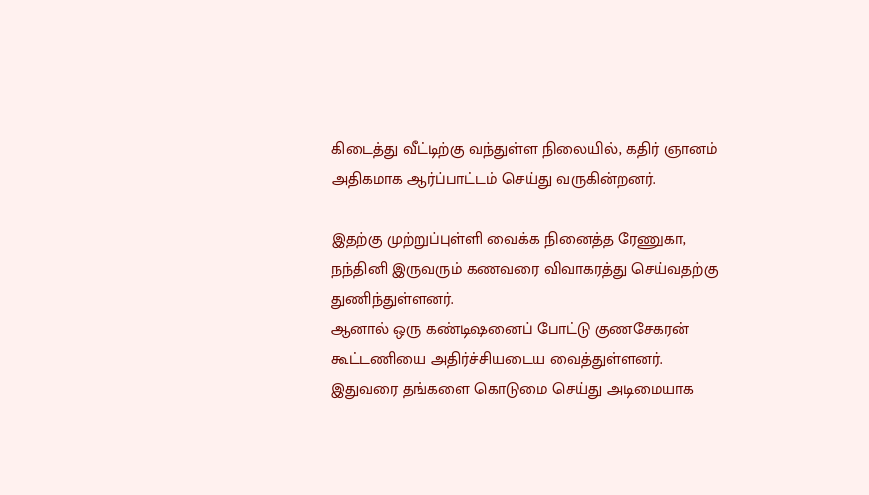கிடைத்து வீட்டிற்கு வந்துள்ள நிலையில், கதிர் ஞானம் அதிகமாக ஆர்ப்பாட்டம் செய்து வருகின்றனர்.

இதற்கு முற்றுப்புள்ளி வைக்க நினைத்த ரேணுகா, நந்தினி இருவரும் கணவரை விவாகரத்து செய்வதற்கு துணிந்துள்ளனர்.
ஆனால் ஒரு கண்டிஷனைப் போட்டு குணசேகரன் கூட்டணியை அதிர்ச்சியடைய வைத்துள்ளனர். இதுவரை தங்களை கொடுமை செய்து அடிமையாக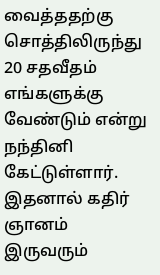வைத்ததற்கு சொத்திலிருந்து 20 சதவீதம் எங்களுக்கு வேண்டும் என்று நந்தினி கேட்டுள்ளார்.
இதனால் கதிர் ஞானம் இருவரும்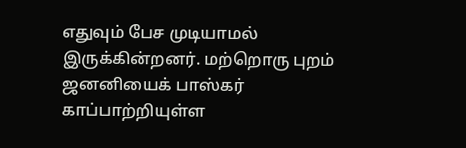எதுவும் பேச முடியாமல் இருக்கின்றனர். மற்றொரு புறம் ஜனனியைக் பாஸ்கர் காப்பாற்றியுள்ள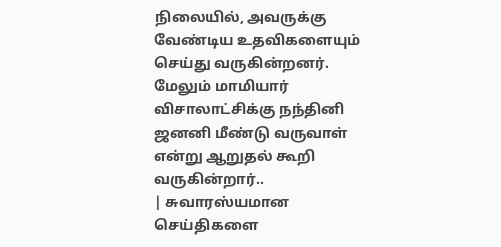நிலையில், அவருக்கு வேண்டிய உதவிகளையும் செய்து வருகின்றனர்.
மேலும் மாமியார் விசாலாட்சிக்கு நந்தினி ஜனனி மீண்டு வருவாள் என்று ஆறுதல் கூறி வருகின்றார்..
| சுவாரஸ்யமான செய்திகளை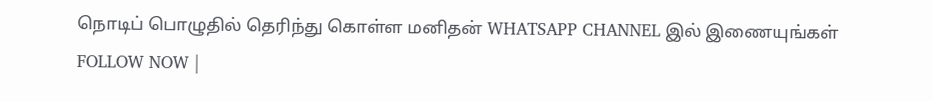நொடிப் பொழுதில் தெரிந்து கொள்ள மனிதன் WHATSAPP CHANNEL இல் இணையுங்கள் FOLLOW NOW |